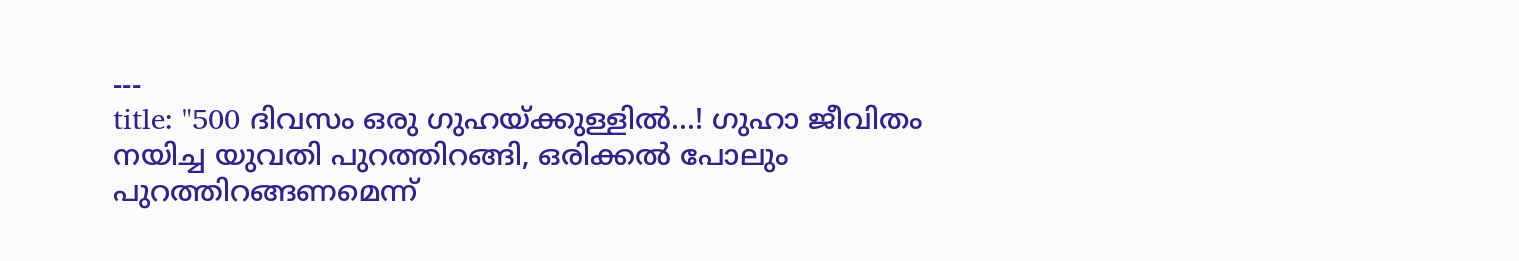---
title: "500 ദിവസം ഒരു ഗുഹയ്ക്കുള്ളില്‍...! ഗുഹാ ജീവിതം നയിച്ച യുവതി പുറത്തിറങ്ങി, ഒരിക്കൽ പോലും പുറത്തിറങ്ങണമെന്ന്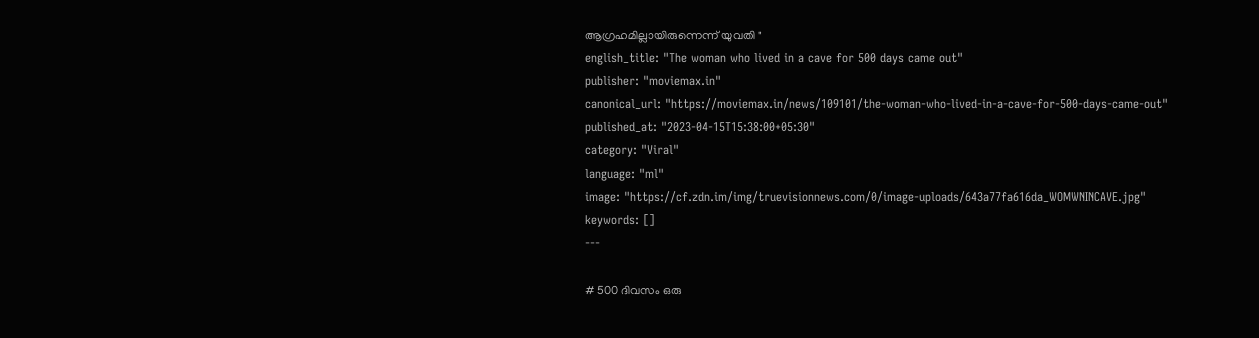ആഗ്രഹമില്ലായിരുന്നെന്ന് യുവതി "
english_title: "The woman who lived in a cave for 500 days came out"
publisher: "moviemax.in"
canonical_url: "https://moviemax.in/news/109101/the-woman-who-lived-in-a-cave-for-500-days-came-out"
published_at: "2023-04-15T15:38:00+05:30"
category: "Viral"
language: "ml"
image: "https://cf.zdn.im/img/truevisionnews.com/0/image-uploads/643a77fa616da_WOMWNINCAVE.jpg"
keywords: []
---

# 500 ദിവസം ഒരു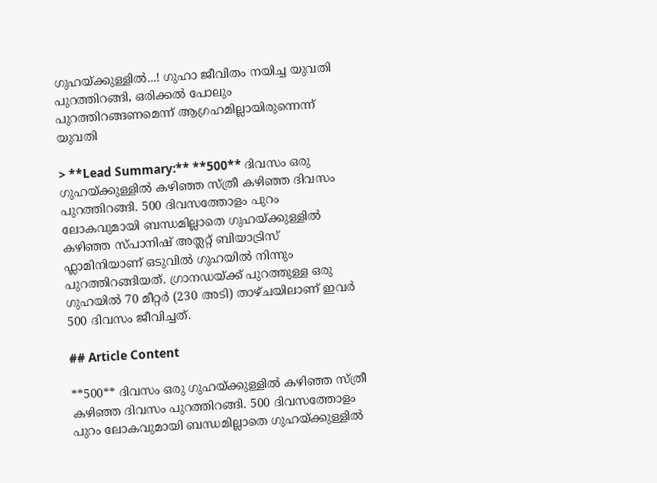ഗുഹയ്ക്കുള്ളില്‍...! ഗുഹാ ജീവിതം നയിച്ച യുവതി പുറത്തിറങ്ങി, ഒരിക്കൽ പോലും പുറത്തിറങ്ങണമെന്ന് ആഗ്രഹമില്ലായിരുന്നെന്ന് യുവതി

> **Lead Summary:** **500** ദിവസം ഒരു ഗുഹയ്ക്കുള്ളില്‍ കഴിഞ്ഞ സ്ത്രീ കഴിഞ്ഞ ദിവസം പുറത്തിറങ്ങി. 500 ദിവസത്തോളം പുറം ലോകവുമായി ബന്ധമില്ലാതെ ഗുഹയ്ക്കുള്ളില്‍ കഴിഞ്ഞ സ്പാനിഷ് അത്ലറ്റ് ബിയാട്രിസ് ഫ്ലാമിനിയാണ് ഒടുവില്‍ ഗുഹയില്‍ നിന്നും പുറത്തിറങ്ങിയത്. ഗ്രാനഡയ്ക്ക് പുറത്തുള്ള ഒരു ഗുഹയിൽ 70 മീറ്റർ (230 അടി) താഴ്ചയിലാണ് ഇവർ 500 ദിവസം ജീവിച്ചത്.

## Article Content

**500** ദിവസം ഒരു ഗുഹയ്ക്കുള്ളില്‍ കഴിഞ്ഞ സ്ത്രീ കഴിഞ്ഞ ദിവസം പുറത്തിറങ്ങി. 500 ദിവസത്തോളം പുറം ലോകവുമായി ബന്ധമില്ലാതെ ഗുഹയ്ക്കുള്ളില്‍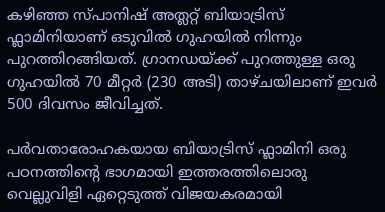കഴിഞ്ഞ സ്പാനിഷ് അത്ലറ്റ് ബിയാട്രിസ് ഫ്ലാമിനിയാണ് ഒടുവില്‍ ഗുഹയില്‍ നിന്നും പുറത്തിറങ്ങിയത്. ഗ്രാനഡയ്ക്ക് പുറത്തുള്ള ഒരു ഗുഹയിൽ 70 മീറ്റർ (230 അടി) താഴ്ചയിലാണ് ഇവർ 500 ദിവസം ജീവിച്ചത്.

പർവതാരോഹകയായ ബിയാട്രിസ് ഫ്ലാമിനി ഒരു പഠനത്തിന്‍റെ ഭാഗമായി ഇത്തരത്തിലൊരു വെല്ലുവിളി ഏറ്റെടുത്ത് വിജയകരമായി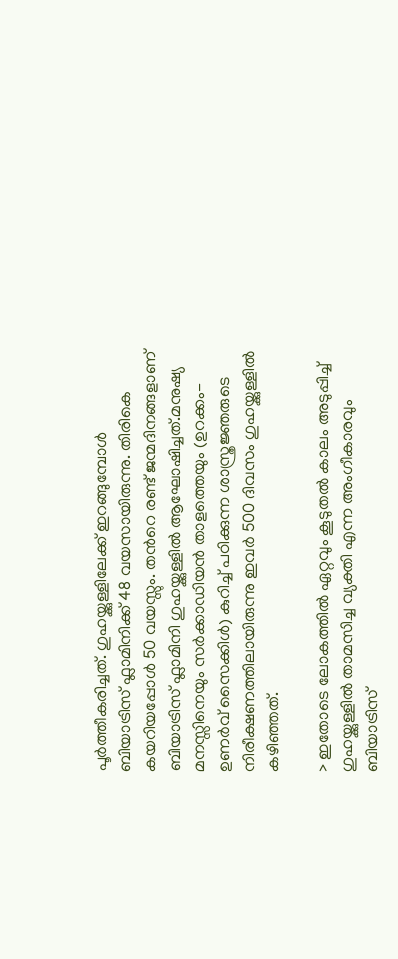പൂർത്തീകരിച്ചത്. ഗുഹയ്ക്കുള്ളിലേക്ക് ഇറങ്ങുമ്പോൾ ബിയാട്രിസ് ഫ്ലാമിനിക്ക് 48 വയസായിരുന്നു. തിരികെ കയറിയപ്പോൾ 50 വയസ്സും. തന്‍റെ രണ്ട് ജന്മദിനങ്ങളാണ് ബിയാട്രിസ് ഫ്ലാമിനി ഗുഹയ്ക്കുള്ളിൽ ആഘോഷിച്ചത്.മനുഷ്യ മനസ്സിനെയും സർക്കാഡിയൻ താളത്തെയും (ഉറക്കം-ഉണർവ് സൈക്കിൾ) കുറിച്ച് പഠിക്കുന്ന ശാസ്ത്രജ്ഞരുടെ നിരീക്ഷണത്തിലായിരുന്നു ഇവർ 500 ദിവസം ഗുഹയ്ക്കുള്ളിൽ കഴിഞ്ഞത്.

> ഇതോടെ ലോകത്തിൽ ഏറ്റവും കൂടുതൽ കാലം അടുപ്പിച്ച് ഗുഹയ്ക്കുള്ളിൽ താമസിച്ച വ്യക്തി എന്ന അംഗീകാരവും ബിയാട്രിസ്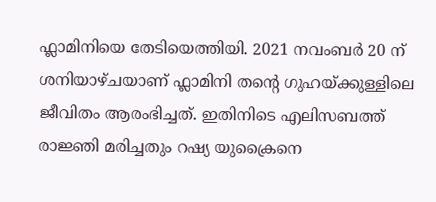ഫ്ലാമിനിയെ തേടിയെത്തിയി. 2021 നവംബർ 20 ന് ശനിയാഴ്ചയാണ് ഫ്ലാമിനി തന്‍റെ ഗുഹയ്ക്കുള്ളിലെ ജീവിതം ആരംഭിച്ചത്. ഇതിനിടെ എലിസബത്ത് രാജ്ഞി മരിച്ചതും റഷ്യ യുക്രൈനെ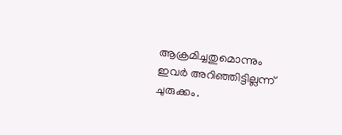ആക്രമിച്ചതുമൊന്നും ഇവർ അറി‍ഞ്ഞിട്ടില്ലന്ന് ചുരുക്കം.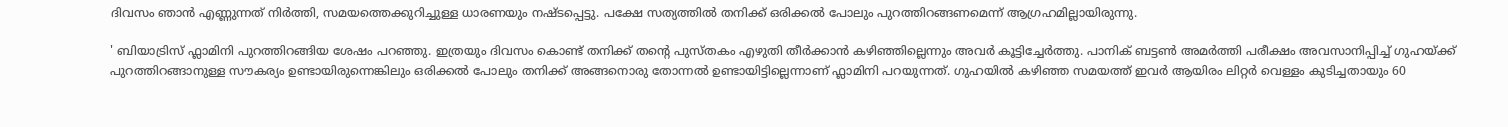ദിവസം ഞാൻ എണ്ണുന്നത് നിർത്തി, സമയത്തെക്കുറിച്ചുള്ള ധാരണയും നഷ്ടപ്പെട്ടു. പക്ഷേ സത്യത്തില്‍ തനിക്ക് ഒരിക്കൽ പോലും പുറത്തിറങ്ങണമെന്ന് ആഗ്രഹമില്ലായിരുന്നു.

' ബിയാട്രിസ് ഫ്ലാമിനി പുറത്തിറങ്ങിയ ശേഷം പറഞ്ഞു. ഇത്രയും ദിവസം കൊണ്ട് തനിക്ക് തന്‍റെ പുസ്തകം എഴുതി തീര്‍ക്കാന്‍ കഴിഞ്ഞില്ലെന്നും അവര്‍ കൂട്ടിച്ചേര്‍ത്തു. പാനിക് ബട്ടൺ അമർത്തി പരീക്ഷം അവസാനിപ്പിച്ച് ഗുഹയ്ക്ക് പുറത്തിറങ്ങാനുള്ള സൗകര്യം ഉണ്ടായിരുന്നെങ്കിലും ഒരിക്കൽ പോലും തനിക്ക് അങ്ങനൊരു തോന്നൽ ഉണ്ടായിട്ടില്ലെന്നാണ് ഫ്ലാമിനി പറയുന്നത്. ഗുഹയിൽ കഴിഞ്ഞ സമയത്ത് ഇവർ ആയിരം ലിറ്റർ വെള്ളം കുടിച്ചതായും 60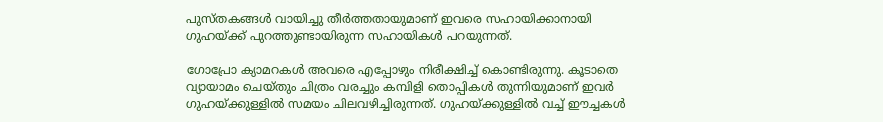പുസ്തകങ്ങൾ വായിച്ചു തീർത്തതായുമാണ് ഇവരെ സഹായിക്കാനായി ഗുഹയ്ക്ക് പുറത്തുണ്ടായിരുന്ന സഹായികൾ പറയുന്നത്.

ഗോപ്രോ ക്യാമറകള്‍ അവരെ എപ്പോഴും നിരീക്ഷിച്ച് കൊണ്ടിരുന്നു. കൂടാതെ വ്യായാമം ചെയ്തും ചിത്രം വരച്ചും കമ്പിളി തൊപ്പികൾ തുന്നിയുമാണ് ഇവർ ഗുഹയ്ക്കുള്ളിൽ സമയം ചിലവഴിച്ചിരുന്നത്. ഗുഹയ്ക്കുള്ളില്‍ വച്ച് ഈച്ചകൾ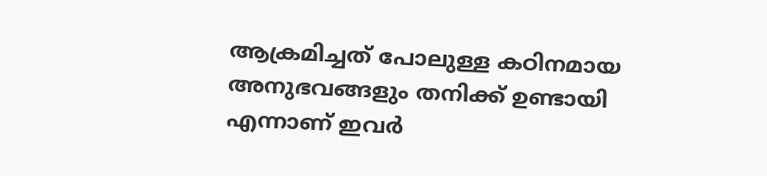ആക്രമിച്ചത് പോലുള്ള കഠിനമായ അനുഭവങ്ങളും തനിക്ക് ഉണ്ടായി എന്നാണ് ഇവർ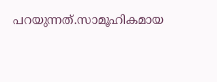പറയുന്നത്.സാമൂഹികമായ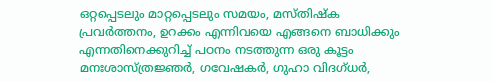ഒറ്റപ്പെടലും മാറ്റപ്പെടലും സമയം, മസ്തിഷ്ക പ്രവർത്തനം, ഉറക്കം എന്നിവയെ എങ്ങനെ ബാധിക്കും എന്നതിനെക്കുറിച്ച് പഠനം നടത്തുന്ന ഒരു കൂട്ടം മനഃശാസ്ത്രജ്ഞർ, ഗവേഷകർ, ഗുഹാ വിദഗ്ധർ,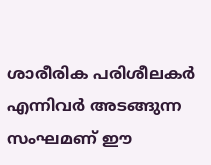ശാരീരിക പരിശീലകർ എന്നിവർ അടങ്ങുന്ന സംഘമണ് ഈ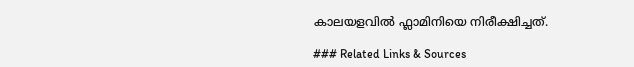കാലയളവിൽ ഫ്ലാമിനിയെ നിരീക്ഷിച്ചത്.

### Related Links & Sources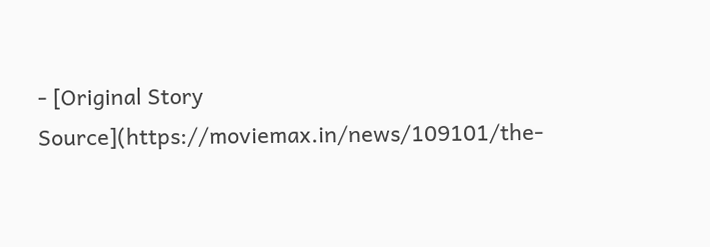- [Original Story Source](https://moviemax.in/news/109101/the-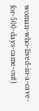woman-who-lived-in-a-cave-for-500-days-came-out)